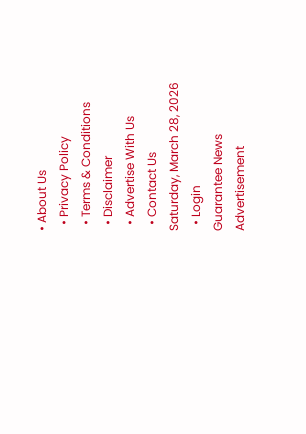• About Us
  • Privacy Policy
  • Terms & Conditions
  • Disclaimer
  • Advertise With Us
  • Contact Us
Saturday, March 28, 2026
  • Login
Guarantee News
Advertisement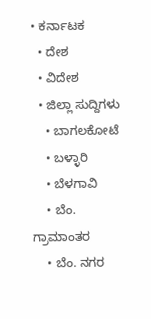• ಕರ್ನಾಟಕ
  • ದೇಶ
  • ವಿದೇಶ
  • ಜಿಲ್ಲಾ ಸುದ್ದಿಗಳು
    • ಬಾಗಲಕೋಟೆ
    • ಬಳ್ಳಾರಿ
    • ಬೆಳಗಾವಿ
    • ಬೆಂ. ಗ್ರಾಮಾಂತರ
    • ಬೆಂ. ನಗರ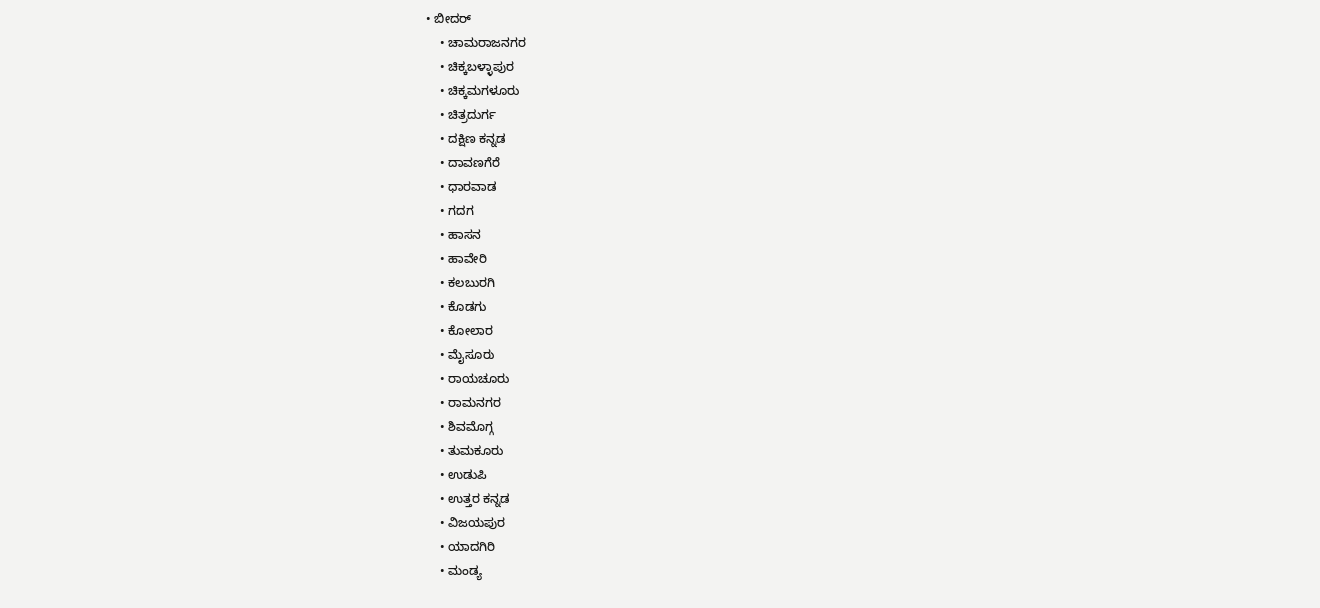• ಬೀದರ್
    • ಚಾಮರಾಜನಗರ
    • ಚಿಕ್ಕಬಳ್ಳಾಪುರ
    • ಚಿಕ್ಕಮಗಳೂರು
    • ಚಿತ್ರದುರ್ಗ
    • ದಕ್ಷಿಣ ಕನ್ನಡ
    • ದಾವಣಗೆರೆ
    • ಧಾರವಾಡ
    • ಗದಗ
    • ಹಾಸನ
    • ಹಾವೇರಿ
    • ಕಲಬುರಗಿ
    • ಕೊಡಗು
    • ಕೋಲಾರ
    • ಮೈಸೂರು
    • ರಾಯಚೂರು
    • ರಾಮನಗರ
    • ಶಿವಮೊಗ್ಗ
    • ತುಮಕೂರು
    • ಉಡುಪಿ
    • ಉತ್ತರ ಕನ್ನಡ
    • ವಿಜಯಪುರ
    • ಯಾದಗಿರಿ
    • ಮಂಡ್ಯ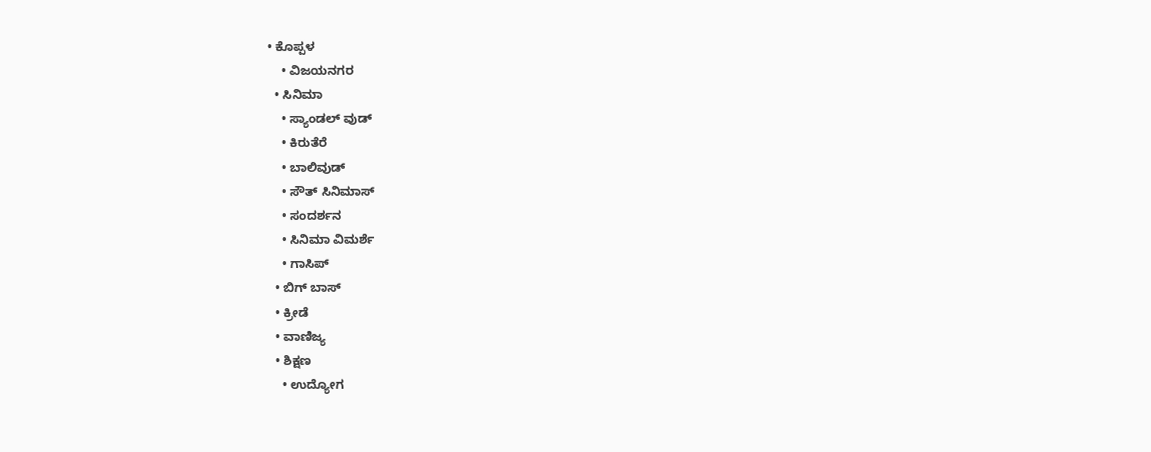• ಕೊಪ್ಪಳ
    • ವಿಜಯನಗರ
  • ಸಿನಿಮಾ
    • ಸ್ಯಾಂಡಲ್ ವುಡ್
    • ಕಿರುತೆರೆ
    • ಬಾಲಿವುಡ್
    • ಸೌತ್ ಸಿನಿಮಾಸ್
    • ಸಂದರ್ಶನ
    • ಸಿನಿಮಾ ವಿಮರ್ಶೆ
    • ಗಾಸಿಪ್
  • ಬಿಗ್ ಬಾಸ್
  • ಕ್ರೀಡೆ
  • ವಾಣಿಜ್ಯ
  • ಶಿಕ್ಷಣ
    • ಉದ್ಯೋಗ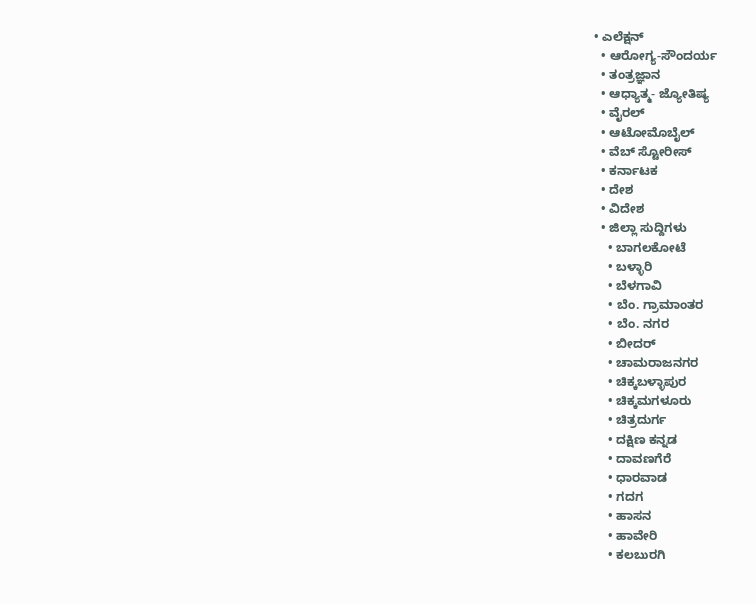• ಎಲೆಕ್ಷನ್
  • ಆರೋಗ್ಯ-ಸೌಂದರ್ಯ
  • ತಂತ್ರಜ್ಞಾನ
  • ಆಧ್ಯಾತ್ಮ- ಜ್ಯೋತಿಷ್ಯ
  • ವೈರಲ್
  • ಆಟೋಮೊಬೈಲ್
  • ವೆಬ್ ಸ್ಟೋರೀಸ್
  • ಕರ್ನಾಟಕ
  • ದೇಶ
  • ವಿದೇಶ
  • ಜಿಲ್ಲಾ ಸುದ್ದಿಗಳು
    • ಬಾಗಲಕೋಟೆ
    • ಬಳ್ಳಾರಿ
    • ಬೆಳಗಾವಿ
    • ಬೆಂ. ಗ್ರಾಮಾಂತರ
    • ಬೆಂ. ನಗರ
    • ಬೀದರ್
    • ಚಾಮರಾಜನಗರ
    • ಚಿಕ್ಕಬಳ್ಳಾಪುರ
    • ಚಿಕ್ಕಮಗಳೂರು
    • ಚಿತ್ರದುರ್ಗ
    • ದಕ್ಷಿಣ ಕನ್ನಡ
    • ದಾವಣಗೆರೆ
    • ಧಾರವಾಡ
    • ಗದಗ
    • ಹಾಸನ
    • ಹಾವೇರಿ
    • ಕಲಬುರಗಿ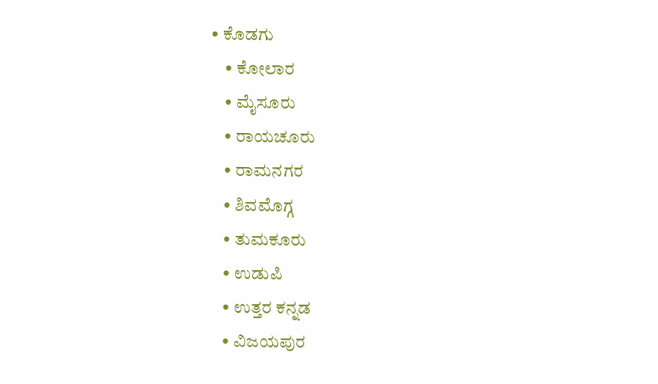• ಕೊಡಗು
    • ಕೋಲಾರ
    • ಮೈಸೂರು
    • ರಾಯಚೂರು
    • ರಾಮನಗರ
    • ಶಿವಮೊಗ್ಗ
    • ತುಮಕೂರು
    • ಉಡುಪಿ
    • ಉತ್ತರ ಕನ್ನಡ
    • ವಿಜಯಪುರ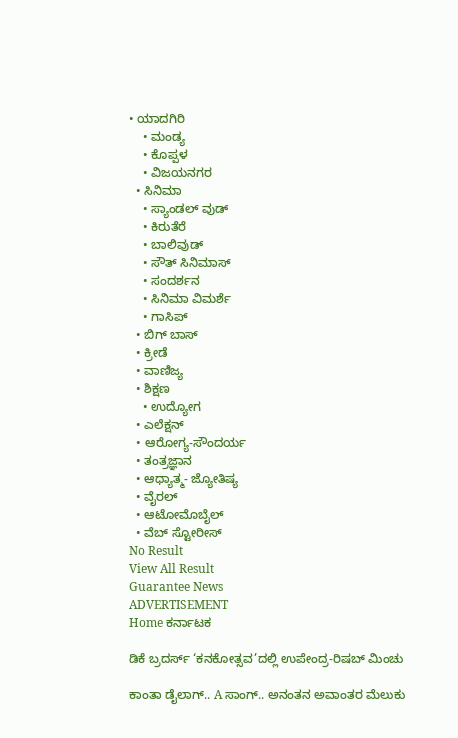• ಯಾದಗಿರಿ
    • ಮಂಡ್ಯ
    • ಕೊಪ್ಪಳ
    • ವಿಜಯನಗರ
  • ಸಿನಿಮಾ
    • ಸ್ಯಾಂಡಲ್ ವುಡ್
    • ಕಿರುತೆರೆ
    • ಬಾಲಿವುಡ್
    • ಸೌತ್ ಸಿನಿಮಾಸ್
    • ಸಂದರ್ಶನ
    • ಸಿನಿಮಾ ವಿಮರ್ಶೆ
    • ಗಾಸಿಪ್
  • ಬಿಗ್ ಬಾಸ್
  • ಕ್ರೀಡೆ
  • ವಾಣಿಜ್ಯ
  • ಶಿಕ್ಷಣ
    • ಉದ್ಯೋಗ
  • ಎಲೆಕ್ಷನ್
  • ಆರೋಗ್ಯ-ಸೌಂದರ್ಯ
  • ತಂತ್ರಜ್ಞಾನ
  • ಆಧ್ಯಾತ್ಮ- ಜ್ಯೋತಿಷ್ಯ
  • ವೈರಲ್
  • ಆಟೋಮೊಬೈಲ್
  • ವೆಬ್ ಸ್ಟೋರೀಸ್
No Result
View All Result
Guarantee News
ADVERTISEMENT
Home ಕರ್ನಾಟಕ

ಡಿಕೆ ಬ್ರದರ್ಸ್‌ ‘ಕನಕೋತ್ಸವ’ದಲ್ಲಿ ಉಪೇಂದ್ರ-ರಿಷಬ್ ಮಿಂಚು

ಕಾಂತಾ ಡೈಲಾಗ್.. A ಸಾಂಗ್.. ಅನಂತನ ಅವಾಂತರ ಮೆಲುಕು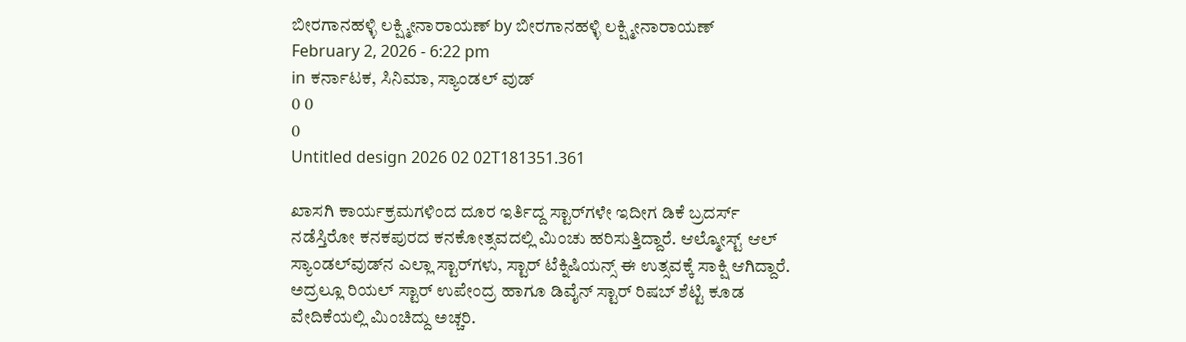ಬೀರಗಾನಹಳ್ಳಿ ಲಕ್ಷ್ಮೀನಾರಾಯಣ್ by ಬೀರಗಾನಹಳ್ಳಿ ಲಕ್ಷ್ಮೀನಾರಾಯಣ್
February 2, 2026 - 6:22 pm
in ಕರ್ನಾಟಕ, ಸಿನಿಮಾ, ಸ್ಯಾಂಡಲ್ ವುಡ್
0 0
0
Untitled design 2026 02 02T181351.361

ಖಾಸಗಿ ಕಾರ್ಯಕ್ರಮಗಳಿಂದ ದೂರ ಇರ್ತಿದ್ದ ಸ್ಟಾರ್‌‌ಗಳೇ ಇದೀಗ ಡಿಕೆ ಬ್ರದರ್ಸ್‌ ನಡೆಸ್ತಿರೋ ಕನಕಪುರದ ಕನಕೋತ್ಸವದಲ್ಲಿ ಮಿಂಚು ಹರಿಸುತ್ತಿದ್ದಾರೆ. ಆಲ್ಮೋಸ್ಟ್ ಆಲ್ ಸ್ಯಾಂಡಲ್‌ವುಡ್‌ನ ಎಲ್ಲಾ ಸ್ಟಾರ್‌ಗಳು, ಸ್ಟಾರ್ ಟೆಕ್ನಿಷಿಯನ್ಸ್ ಈ ಉತ್ಸವಕ್ಕೆ ಸಾಕ್ಷಿ ಆಗಿದ್ದಾರೆ. ಅದ್ರಲ್ಲೂ ರಿಯಲ್ ಸ್ಟಾರ್ ಉಪೇಂದ್ರ ಹಾಗೂ ಡಿವೈನ್ ಸ್ಟಾರ್ ರಿಷಬ್ ಶೆಟ್ಟಿ ಕೂಡ ವೇದಿಕೆಯಲ್ಲಿ ಮಿಂಚಿದ್ದು ಅಚ್ಚರಿ.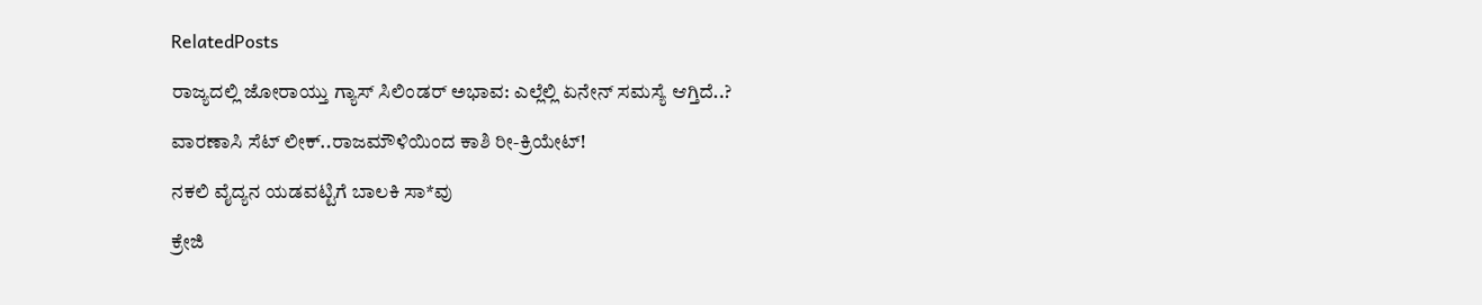RelatedPosts

ರಾಜ್ಯದಲ್ಲಿ ಜೋರಾಯ್ತು ಗ್ಯಾಸ್ ಸಿಲಿಂಡರ್ ಅಭಾವ: ಎಲ್ಲೆಲ್ಲಿ ಏನೇನ್‌ ಸಮಸ್ಯೆ ಆಗ್ತಿದೆ..?

ವಾರಣಾಸಿ ಸೆಟ್ ಲೀಕ್..ರಾಜಮೌಳಿಯಿಂದ ಕಾಶಿ ರೀ-ಕ್ರಿಯೇಟ್!

ನಕಲಿ ವೈದ್ಯನ ಯಡವಟ್ಟಿಗೆ ಬಾಲಕಿ ಸಾ*ವು

ಕ್ರೇಜಿ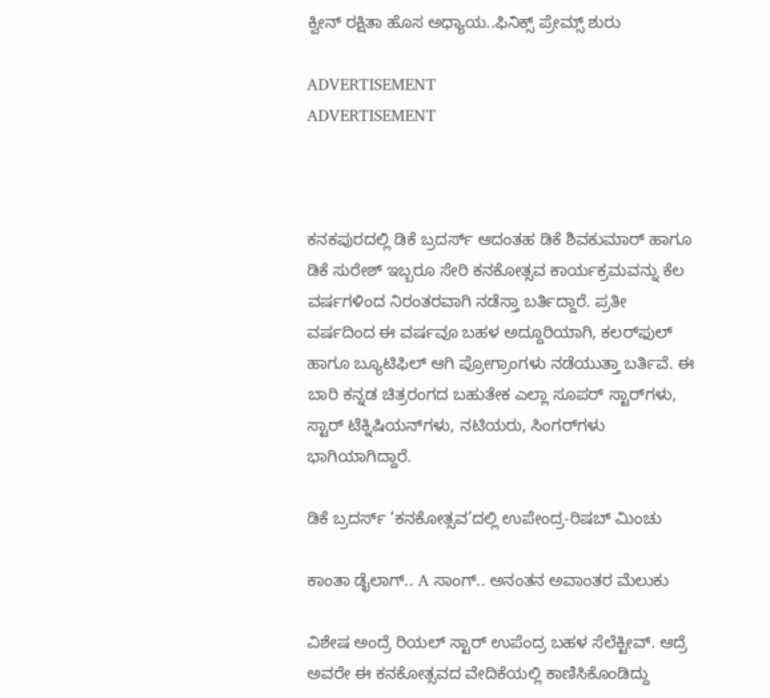ಕ್ವೀನ್ ರಕ್ಷಿತಾ ಹೊಸ ಅಧ್ಯಾಯ..ಫಿನಿಕ್ಸ್ ಪ್ರೇಮ್ಸ್ ಶುರು

ADVERTISEMENT
ADVERTISEMENT



ಕನಕಪುರದಲ್ಲಿ ಡಿಕೆ ಬ್ರದರ್ಸ್‌ ಆದಂತಹ ಡಿಕೆ ಶಿವಕುಮಾರ್ ಹಾಗೂ ಡಿಕೆ ಸುರೇಶ್ ಇಬ್ಬರೂ ಸೇರಿ ಕನಕೋತ್ಸವ ಕಾರ್ಯಕ್ರಮವನ್ನು ಕೆಲ ವರ್ಷಗಳಿಂದ ನಿರಂತರವಾಗಿ ನಡೆಸ್ತಾ ಬರ್ತಿದ್ದಾರೆ. ಪ್ರತೀ ವರ್ಷದಿಂದ ಈ ವರ್ಷವೂ ಬಹಳ ಅದ್ದೂರಿಯಾಗಿ, ಕಲರ್‌ಫುಲ್ ಹಾಗೂ ಬ್ಯೂಟಿಫಿಲ್ ಆಗಿ ಪ್ರೋಗ್ರಾಂಗಳು ನಡೆಯುತ್ತಾ ಬರ್ತಿವೆ. ಈ ಬಾರಿ ಕನ್ನಡ ಚಿತ್ರರಂಗದ ಬಹುತೇಕ ಎಲ್ಲಾ ಸೂಪರ್ ಸ್ಟಾರ್‌ಗಳು, ಸ್ಟಾರ್ ಟೆಕ್ನಿಷಿಯನ್‌‌ಗಳು, ನಟಿಯರು, ಸಿಂಗರ್‌ಗಳು ಭಾಗಿಯಾಗಿದ್ದಾರೆ.

ಡಿಕೆ ಬ್ರದರ್ಸ್‌ ‘ಕನಕೋತ್ಸವ’ದಲ್ಲಿ ಉಪೇಂದ್ರ-ರಿಷಬ್ ಮಿಂಚು

ಕಾಂತಾ ಡೈಲಾಗ್.. A ಸಾಂಗ್.. ಅನಂತನ ಅವಾಂತರ ಮೆಲುಕು

ವಿಶೇಷ ಅಂದ್ರೆ ರಿಯಲ್ ಸ್ಟಾರ್ ಉಪೆಂದ್ರ ಬಹಳ ಸೆಲೆಕ್ಟೀವ್. ಆದ್ರೆ ಅವರೇ ಈ ಕನಕೋತ್ಸವದ ವೇದಿಕೆಯಲ್ಲಿ ಕಾಣಿಸಿಕೊಂಡಿದ್ದು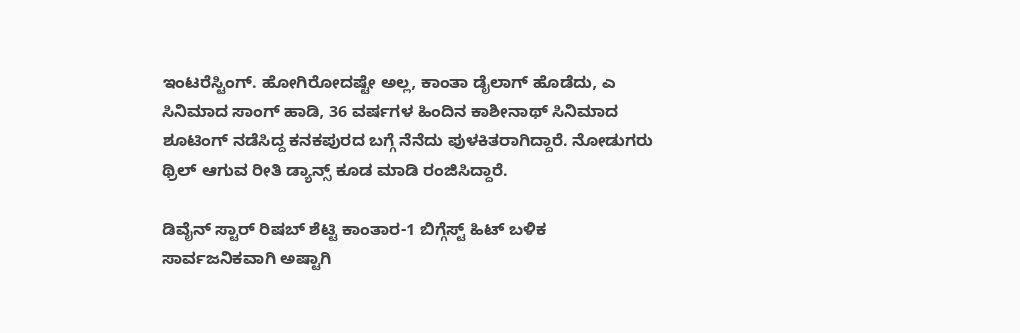ಇಂಟರೆಸ್ಟಿಂಗ್. ಹೋಗಿರೋದಷ್ಟೇ ಅಲ್ಲ, ಕಾಂತಾ ಡೈಲಾಗ್ ಹೊಡೆದು, ಎ ಸಿನಿಮಾದ ಸಾಂಗ್ ಹಾಡಿ, 36 ವರ್ಷಗಳ ಹಿಂದಿನ ಕಾಶೀನಾಥ್ ಸಿನಿಮಾದ ಶೂಟಿಂಗ್ ನಡೆಸಿದ್ದ ಕನಕಪುರದ ಬಗ್ಗೆ ನೆನೆದು ಪುಳಕಿತರಾಗಿದ್ದಾರೆ. ನೋಡುಗರು ಥ್ರಿಲ್ ಆಗುವ ರೀತಿ ಡ್ಯಾನ್ಸ್ ಕೂಡ ಮಾಡಿ ರಂಜಿಸಿದ್ದಾರೆ.

ಡಿವೈನ್ ಸ್ಟಾರ್ ರಿಷಬ್ ಶೆಟ್ಟಿ ಕಾಂತಾರ-1 ಬಿಗ್ಗೆಸ್ಟ್ ಹಿಟ್ ಬಳಿಕ ಸಾರ್ವಜನಿಕವಾಗಿ ಅಷ್ಟಾಗಿ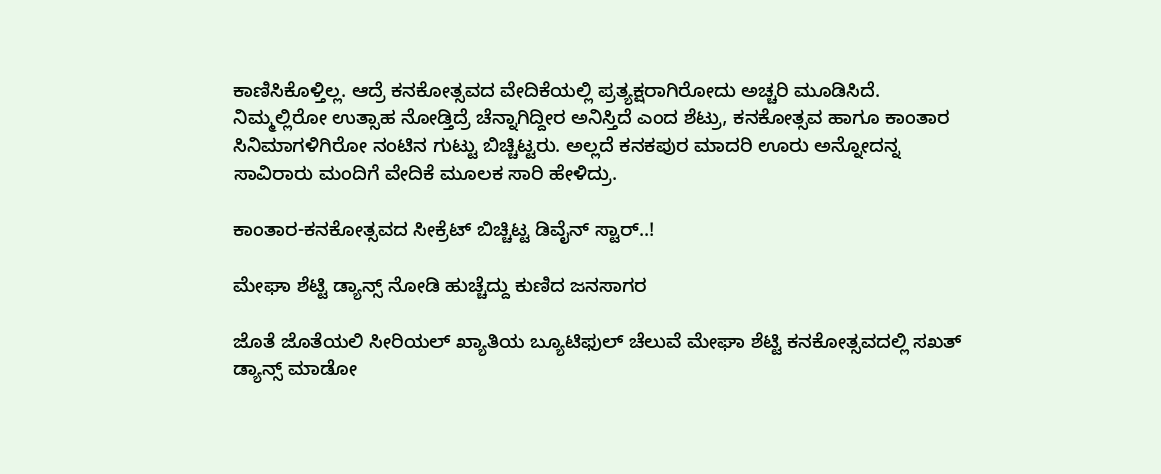ಕಾಣಿಸಿಕೊಳ್ತಿಲ್ಲ. ಆದ್ರೆ ಕನಕೋತ್ಸವದ ವೇದಿಕೆಯಲ್ಲಿ ಪ್ರತ್ಯಕ್ಷರಾಗಿರೋದು ಅಚ್ಚರಿ ಮೂಡಿಸಿದೆ. ನಿಮ್ಮಲ್ಲಿರೋ ಉತ್ಸಾಹ ನೋಡ್ತಿದ್ರೆ ಚೆನ್ನಾಗಿದ್ದೀರ ಅನಿಸ್ತಿದೆ ಎಂದ ಶೆಟ್ರು, ಕನಕೋತ್ಸವ ಹಾಗೂ ಕಾಂತಾರ ಸಿನಿಮಾಗಳಿಗಿರೋ ನಂಟಿನ ಗುಟ್ಟು ಬಿಚ್ಚಿಟ್ಟರು. ಅಲ್ಲದೆ ಕನಕಪುರ ಮಾದರಿ ಊರು ಅನ್ನೋದನ್ನ ಸಾವಿರಾರು ಮಂದಿಗೆ ವೇದಿಕೆ ಮೂಲಕ ಸಾರಿ ಹೇಳಿದ್ರು.

ಕಾಂತಾರ-ಕನಕೋತ್ಸವದ ಸೀಕ್ರೆಟ್ ಬಿಚ್ಚಿಟ್ಟ ಡಿವೈನ್ ಸ್ಟಾರ್..!

ಮೇಘಾ ಶೆಟ್ಟಿ ಡ್ಯಾನ್ಸ್ ನೋಡಿ ಹುಚ್ಚೆದ್ದು ಕುಣಿದ ಜನಸಾಗರ

ಜೊತೆ ಜೊತೆಯಲಿ ಸೀರಿಯಲ್ ಖ್ಯಾತಿಯ ಬ್ಯೂಟಿಫುಲ್ ಚೆಲುವೆ ಮೇಘಾ ಶೆಟ್ಟಿ ಕನಕೋತ್ಸವದಲ್ಲಿ ಸಖತ್ ಡ್ಯಾನ್ಸ್ ಮಾಡೋ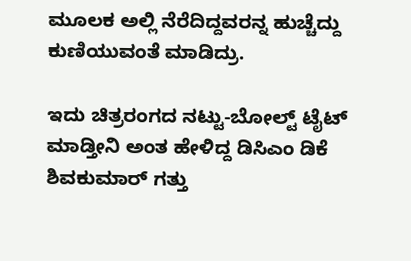ಮೂಲಕ ಅಲ್ಲಿ ನೆರೆದಿದ್ದವರನ್ನ ಹುಚ್ಚೆದ್ದು ಕುಣಿಯುವಂತೆ ಮಾಡಿದ್ರು.

ಇದು ಚಿತ್ರರಂಗದ ನಟ್ಟು-ಬೋಲ್ಟ್ ಟೈಟ್ ಮಾಡ್ತೀನಿ ಅಂತ ಹೇಳಿದ್ದ ಡಿಸಿಎಂ ಡಿಕೆ ಶಿವಕುಮಾರ್ ಗತ್ತು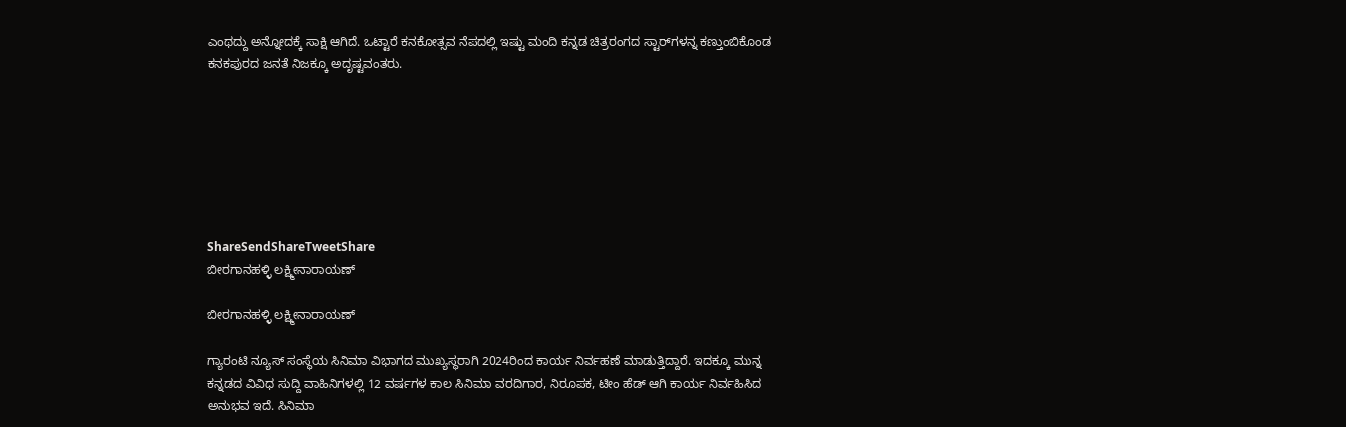ಎಂಥದ್ದು ಅನ್ನೋದಕ್ಕೆ ಸಾಕ್ಷಿ ಆಗಿದೆ. ಒಟ್ಟಾರೆ ಕನಕೋತ್ಸವ ನೆಪದಲ್ಲಿ ಇಷ್ಟು ಮಂದಿ ಕನ್ನಡ ಚಿತ್ರರಂಗದ ಸ್ಟಾರ್‌‌ಗಳನ್ನ ಕಣ್ತುಂಬಿಕೊಂಡ ಕನಕಪುರದ ಜನತೆ ನಿಜಕ್ಕೂ ಅದೃಷ್ಟವಂತರು.







ShareSendShareTweetShare
ಬೀರಗಾನಹಳ್ಳಿ ಲಕ್ಷ್ಮೀನಾರಾಯಣ್

ಬೀರಗಾನಹಳ್ಳಿ ಲಕ್ಷ್ಮೀನಾರಾಯಣ್

ಗ್ಯಾರಂಟಿ ನ್ಯೂಸ್ ಸಂಸ್ಥೆಯ ಸಿನಿಮಾ ವಿಭಾಗದ ಮುಖ್ಯಸ್ಥರಾಗಿ 2024ರಿಂದ ಕಾರ್ಯ ನಿರ್ವಹಣೆ ಮಾಡುತ್ತಿದ್ದಾರೆ. ಇದಕ್ಕೂ ಮುನ್ನ ಕನ್ನಡದ ವಿವಿಧ ಸುದ್ದಿ ವಾಹಿನಿಗಳಲ್ಲಿ 12 ವರ್ಷಗಳ ಕಾಲ ಸಿನಿಮಾ ವರದಿಗಾರ, ನಿರೂಪಕ, ಟೀಂ ಹೆಡ್ ಆಗಿ ಕಾರ್ಯ ನಿರ್ವಹಿಸಿದ ಅನುಭವ ಇದೆ. ಸಿನಿಮಾ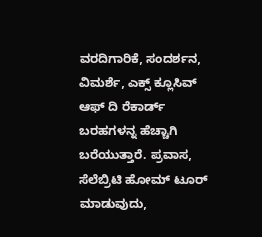ವರದಿಗಾರಿಕೆ, ಸಂದರ್ಶನ, ವಿಮರ್ಶೆ, ಎಕ್ಸ್ ಕ್ಲೂಸಿವ್ ಆಫ್ ದಿ ರೆಕಾರ್ಡ್ ಬರಹಗಳನ್ನ ಹೆಚ್ಚಾಗಿ ಬರೆಯುತ್ತಾರೆ. ಪ್ರವಾಸ, ಸೆಲೆಬ್ರಿಟಿ ಹೋಮ್ ಟೂರ್ ಮಾಡುವುದು,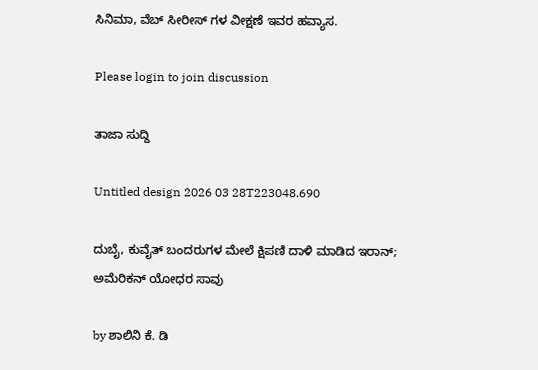ಸಿನಿಮಾ, ವೆಬ್ ಸೀರೀಸ್ ಗಳ ವೀಕ್ಷಣೆ ಇವರ ಹವ್ಯಾಸ.

Please login to join discussion

ತಾಜಾ ಸುದ್ದಿ

Untitled design 2026 03 28T223048.690

ದುಬೈ, ಕುವೈತ್ ಬಂದರುಗಳ ಮೇಲೆ ಕ್ಷಿಪಣಿ ದಾಳಿ ಮಾಡಿದ ಇರಾನ್; ಅಮೆರಿಕನ್ ಯೋಧರ ಸಾವು

by ಶಾಲಿನಿ ಕೆ. ಡಿ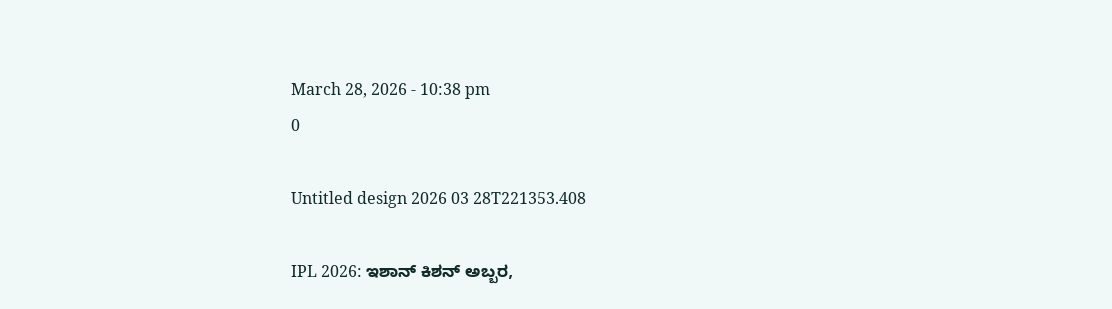March 28, 2026 - 10:38 pm
0

Untitled design 2026 03 28T221353.408

IPL 2026: ಇಶಾನ್ ಕಿಶನ್ ಅಬ್ಬರ,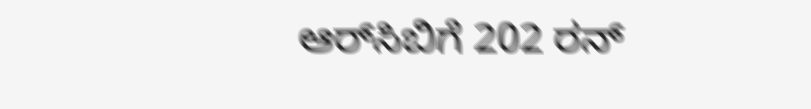ಆರ್‌ಸಿಬಿಗೆ 202 ರನ್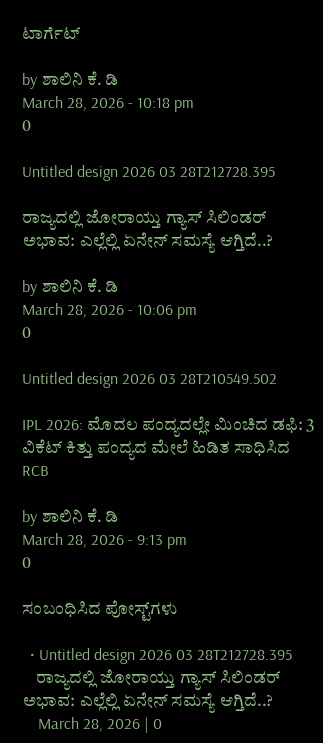ಟಾರ್ಗೆಟ್

by ಶಾಲಿನಿ ಕೆ. ಡಿ
March 28, 2026 - 10:18 pm
0

Untitled design 2026 03 28T212728.395

ರಾಜ್ಯದಲ್ಲಿ ಜೋರಾಯ್ತು ಗ್ಯಾಸ್ ಸಿಲಿಂಡರ್ ಅಭಾವ: ಎಲ್ಲೆಲ್ಲಿ ಏನೇನ್‌ ಸಮಸ್ಯೆ ಆಗ್ತಿದೆ..?

by ಶಾಲಿನಿ ಕೆ. ಡಿ
March 28, 2026 - 10:06 pm
0

Untitled design 2026 03 28T210549.502

IPL 2026: ಮೊದಲ ಪಂದ್ಯದಲ್ಲೇ ಮಿಂಚಿದ ಡಫಿ: 3 ವಿಕೆಟ್ ಕಿತ್ತು ಪಂದ್ಯದ ಮೇಲೆ ಹಿಡಿತ ಸಾಧಿಸಿದ RCB

by ಶಾಲಿನಿ ಕೆ. ಡಿ
March 28, 2026 - 9:13 pm
0

ಸಂಬಂಧಿಸಿದ ಪೋಸ್ಟ್‌ಗಳು

  • Untitled design 2026 03 28T212728.395
    ರಾಜ್ಯದಲ್ಲಿ ಜೋರಾಯ್ತು ಗ್ಯಾಸ್ ಸಿಲಿಂಡರ್ ಅಭಾವ: ಎಲ್ಲೆಲ್ಲಿ ಏನೇನ್‌ ಸಮಸ್ಯೆ ಆಗ್ತಿದೆ..?
    March 28, 2026 | 0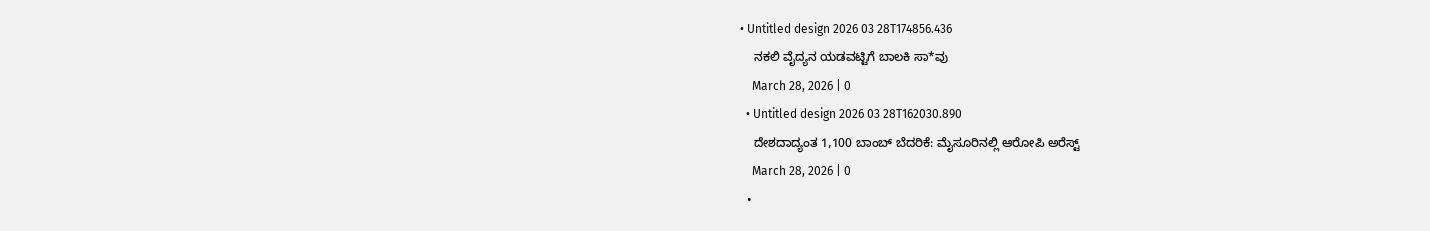• Untitled design 2026 03 28T174856.436
    ನಕಲಿ ವೈದ್ಯನ ಯಡವಟ್ಟಿಗೆ ಬಾಲಕಿ ಸಾ*ವು
    March 28, 2026 | 0
  • Untitled design 2026 03 28T162030.890
    ದೇಶದಾದ್ಯಂತ 1,100 ಬಾಂಬ್ ಬೆದರಿಕೆ: ಮೈಸೂರಿನಲ್ಲಿ ಆರೋಪಿ ಅರೆಸ್ಟ್
    March 28, 2026 | 0
  •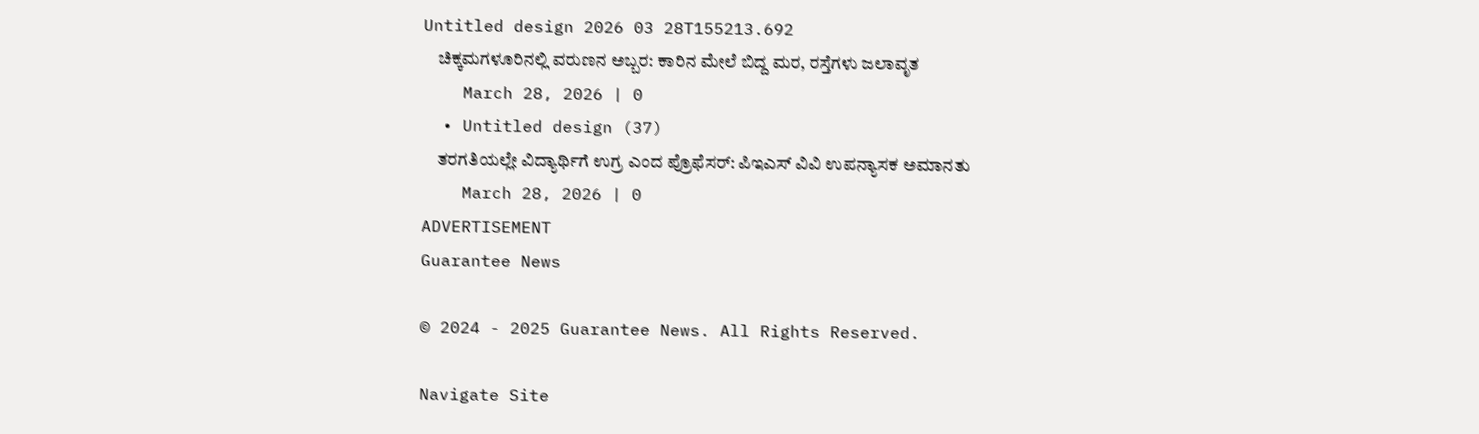Untitled design 2026 03 28T155213.692
    ಚಿಕ್ಕಮಗಳೂರಿನಲ್ಲಿ ವರುಣನ ಅಬ್ಬರ: ಕಾರಿನ ಮೇಲೆ ಬಿದ್ದ ಮರ, ರಸ್ತೆಗಳು ಜಲಾವೃತ
    March 28, 2026 | 0
  • Untitled design (37)
    ತರಗತಿಯಲ್ಲೇ ವಿದ್ಯಾರ್ಥಿಗೆ ಉಗ್ರ ಎಂದ ಪ್ರೊಫೆಸರ್: ಪಿಇಎಸ್ ವಿವಿ ಉಪನ್ಯಾಸಕ ಅಮಾನತು
    March 28, 2026 | 0
ADVERTISEMENT
Guarantee News

© 2024 - 2025 Guarantee News. All Rights Reserved.

Navigate Site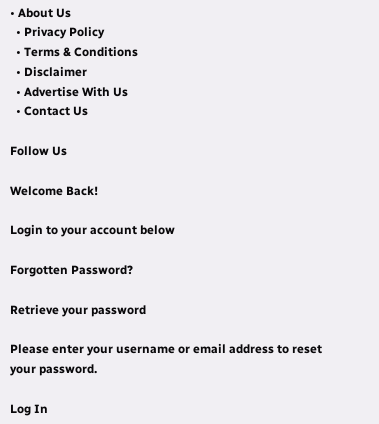• About Us
  • Privacy Policy
  • Terms & Conditions
  • Disclaimer
  • Advertise With Us
  • Contact Us

Follow Us

Welcome Back!

Login to your account below

Forgotten Password?

Retrieve your password

Please enter your username or email address to reset your password.

Log In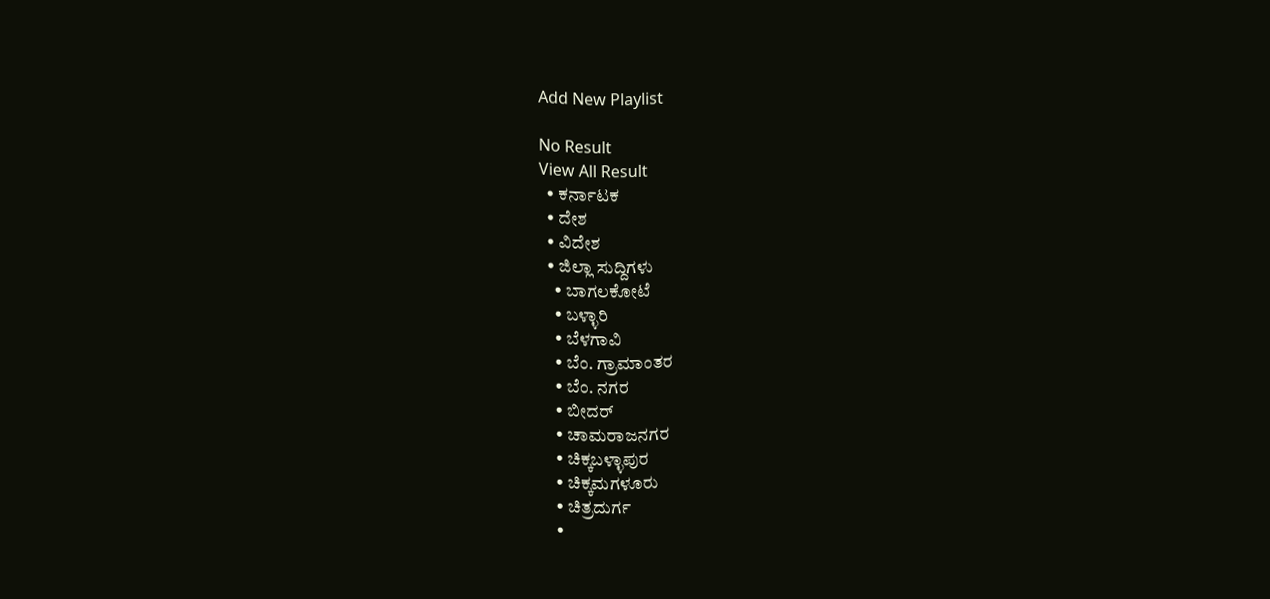Add New Playlist

No Result
View All Result
  • ಕರ್ನಾಟಕ
  • ದೇಶ
  • ವಿದೇಶ
  • ಜಿಲ್ಲಾ ಸುದ್ದಿಗಳು
    • ಬಾಗಲಕೋಟೆ
    • ಬಳ್ಳಾರಿ
    • ಬೆಳಗಾವಿ
    • ಬೆಂ. ಗ್ರಾಮಾಂತರ
    • ಬೆಂ. ನಗರ
    • ಬೀದರ್
    • ಚಾಮರಾಜನಗರ
    • ಚಿಕ್ಕಬಳ್ಳಾಪುರ
    • ಚಿಕ್ಕಮಗಳೂರು
    • ಚಿತ್ರದುರ್ಗ
    •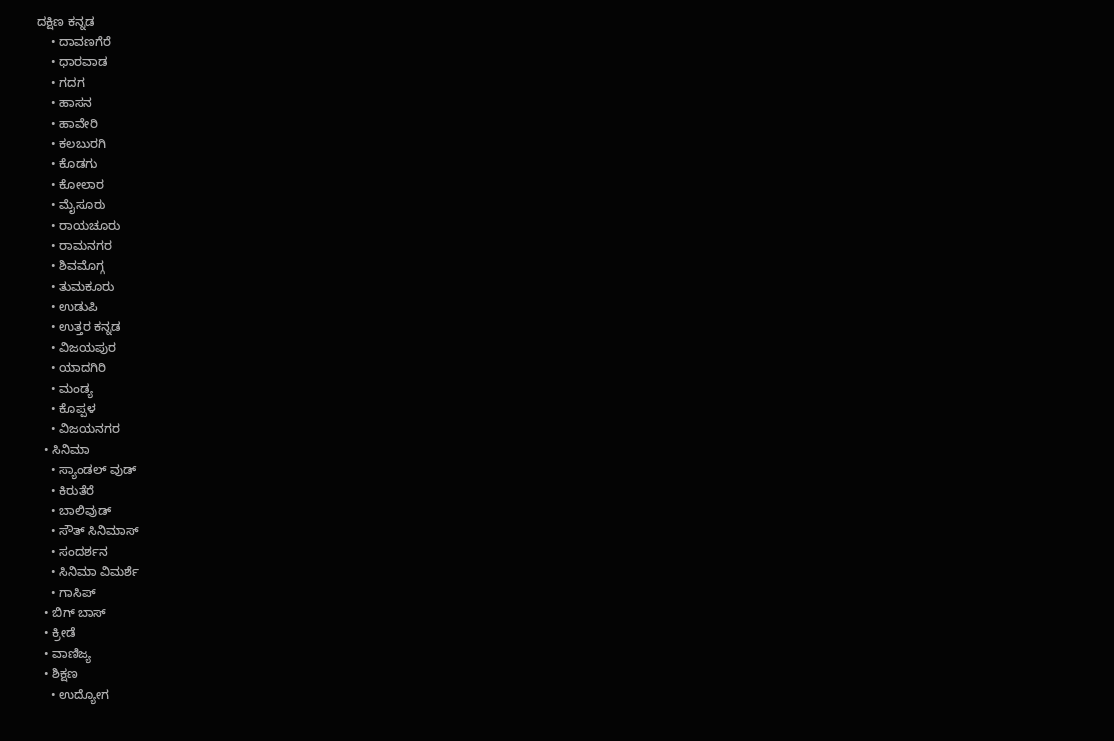ದಕ್ಷಿಣ ಕನ್ನಡ
    • ದಾವಣಗೆರೆ
    • ಧಾರವಾಡ
    • ಗದಗ
    • ಹಾಸನ
    • ಹಾವೇರಿ
    • ಕಲಬುರಗಿ
    • ಕೊಡಗು
    • ಕೋಲಾರ
    • ಮೈಸೂರು
    • ರಾಯಚೂರು
    • ರಾಮನಗರ
    • ಶಿವಮೊಗ್ಗ
    • ತುಮಕೂರು
    • ಉಡುಪಿ
    • ಉತ್ತರ ಕನ್ನಡ
    • ವಿಜಯಪುರ
    • ಯಾದಗಿರಿ
    • ಮಂಡ್ಯ
    • ಕೊಪ್ಪಳ
    • ವಿಜಯನಗರ
  • ಸಿನಿಮಾ
    • ಸ್ಯಾಂಡಲ್ ವುಡ್
    • ಕಿರುತೆರೆ
    • ಬಾಲಿವುಡ್
    • ಸೌತ್ ಸಿನಿಮಾಸ್
    • ಸಂದರ್ಶನ
    • ಸಿನಿಮಾ ವಿಮರ್ಶೆ
    • ಗಾಸಿಪ್
  • ಬಿಗ್ ಬಾಸ್
  • ಕ್ರೀಡೆ
  • ವಾಣಿಜ್ಯ
  • ಶಿಕ್ಷಣ
    • ಉದ್ಯೋಗ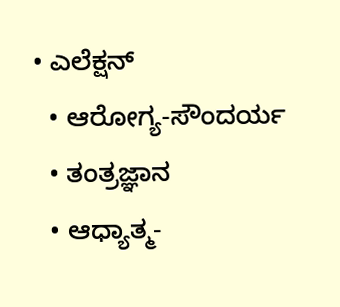• ಎಲೆಕ್ಷನ್
  • ಆರೋಗ್ಯ-ಸೌಂದರ್ಯ
  • ತಂತ್ರಜ್ಞಾನ
  • ಆಧ್ಯಾತ್ಮ-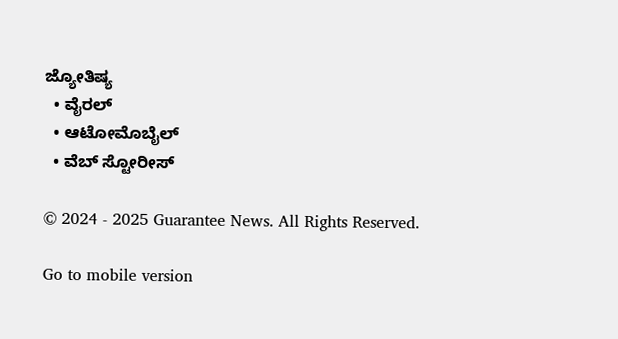ಜ್ಯೋತಿಷ್ಯ
  • ವೈರಲ್
  • ಆಟೋಮೊಬೈಲ್
  • ವೆಬ್ ಸ್ಟೋರೀಸ್

© 2024 - 2025 Guarantee News. All Rights Reserved.

Go to mobile version